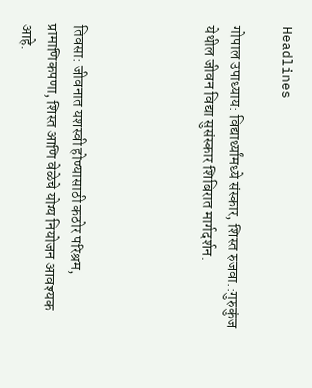Headlines

गोपाल उपाध्याय: विद्यार्थ्यांमध्ये संस्कार, शिस्त रुजवा.:गुरुकुंज येथील जीवन विद्या सुसंस्कार शिबिरात मार्गदर्शन.




तिवसा: जीवनात यशस्वी होण्यासाठी कठोर परिश्रम, प्रामाणिकपणा, शिस्त आणि वेळेचे योग्य नियोजन आवश्यक आहे.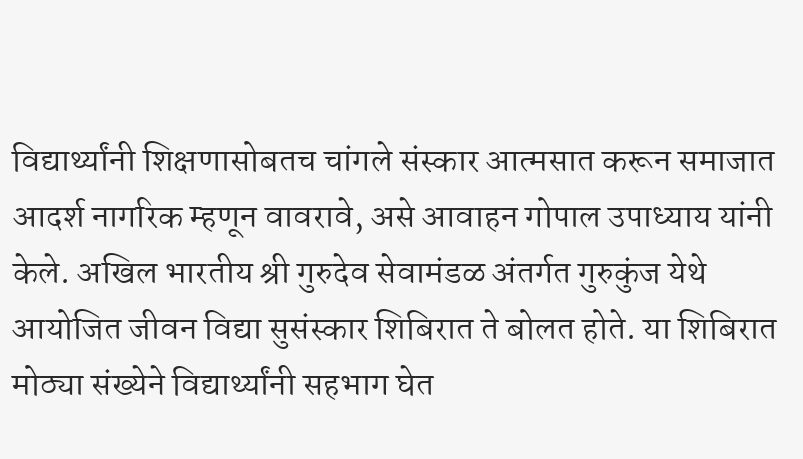विद्यार्थ्यांनी शिक्षणासोबतच चांगले संस्कार आत्मसात करून समाजात आदर्श नागरिक म्हणून वावरावे, असे आवाहन गोपाल उपाध्याय यांनी केले. अखिल भारतीय श्री गुरुदेव सेवामंडळ अंतर्गत गुरुकुंज येथे आयोजित जीवन विद्या सुसंस्कार शिबिरात ते बोलत होते. या शिबिरात मोठ्या संख्येने विद्यार्थ्यांनी सहभाग घेत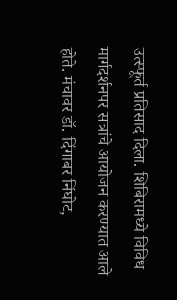उत्स्फूर्त प्रतिसाद दिला. शिबिरामध्ये विविध मार्गदर्शनपर सत्रांचे आयोजन करण्यात आले होते. मंचावर डॉ. दिंगाबर निंघोट,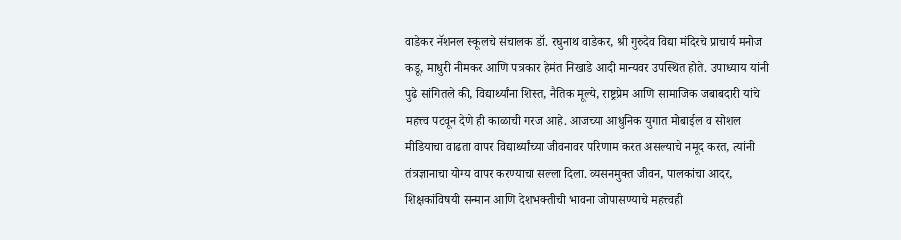वाडेकर नॅशनल स्कूलचे संचालक डॉ. रघुनाथ वाडेकर, श्री गुरुदेव विद्या मंदिरचे प्राचार्य मनोज कडू, माधुरी नीमकर आणि पत्रकार हेमंत निखाडे आदी मान्यवर उपस्थित होते. उपाध्याय यांनी पुढे सांगितले की, विद्यार्थ्यांना शिस्त, नैतिक मूल्ये, राष्ट्रप्रेम आणि सामाजिक जबाबदारी यांचे महत्त्व पटवून देणे ही काळाची गरज आहे. आजच्या आधुनिक युगात मोबाईल व सोशल मीडियाचा वाढता वापर विद्यार्थ्यांच्या जीवनावर परिणाम करत असल्याचे नमूद करत, त्यांनी तंत्रज्ञानाचा योग्य वापर करण्याचा सल्ला दिला. व्यसनमुक्त जीवन, पालकांचा आदर, शिक्षकांविषयी सन्मान आणि देशभक्तीची भावना जोपासण्याचे महत्त्वही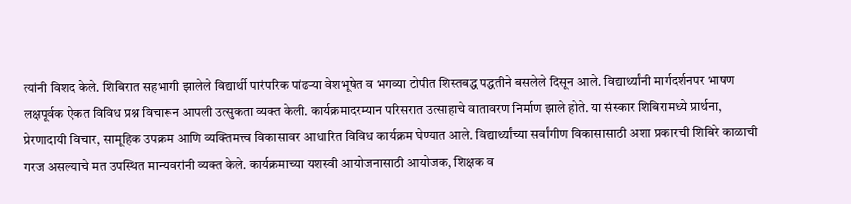त्यांनी विशद केले. शिबिरात सहभागी झालेले विद्यार्थी पारंपरिक पांढऱ्या वेशभूषेत व भगव्या टोपीत शिस्तबद्ध पद्धतीने बसलेले दिसून आले. विद्यार्थ्यांनी मार्गदर्शनपर भाषण लक्षपूर्वक ऐकत विविध प्रश्न विचारून आपली उत्सुकता व्यक्त केली. कार्यक्रमादरम्यान परिसरात उत्साहाचे वातावरण निर्माण झाले होते. या संस्कार शिबिरामध्ये प्रार्थना, प्रेरणादायी विचार, सामूहिक उपक्रम आणि व्यक्तिमत्त्व विकासावर आधारित विविध कार्यक्रम घेण्यात आले. विद्यार्थ्यांच्या सर्वांगीण विकासासाठी अशा प्रकारची शिबिरे काळाची गरज असल्याचे मत उपस्थित मान्यवरांनी व्यक्त केले. कार्यक्रमाच्या यशस्वी आयोजनासाठी आयोजक, शिक्षक व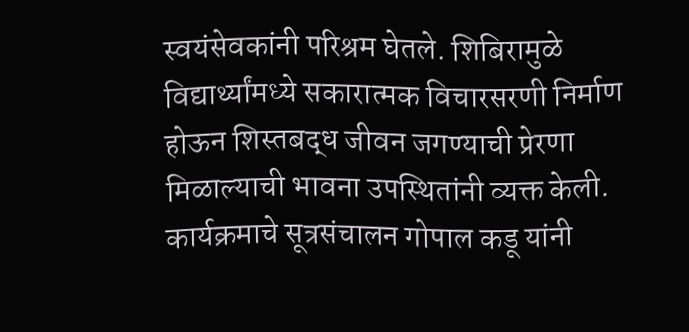स्वयंसेवकांनी परिश्रम घेतले. शिबिरामुळे विद्यार्थ्यांमध्ये सकारात्मक विचारसरणी निर्माण होऊन शिस्तबद्ध जीवन जगण्याची प्रेरणा मिळाल्याची भावना उपस्थितांनी व्यक्त केली. कार्यक्रमाचे सूत्रसंचालन गोपाल कडू यांनी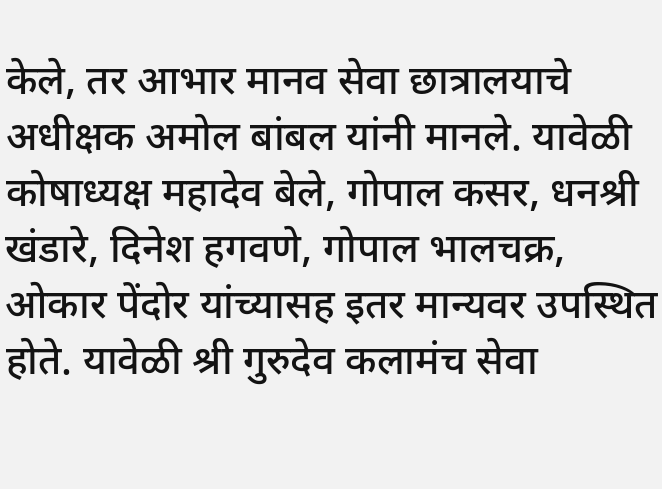केले, तर आभार मानव सेवा छात्रालयाचे अधीक्षक अमोल बांबल यांनी मानले. यावेळी कोषाध्यक्ष महादेव बेले, गोपाल कसर, धनश्री खंडारे, दिनेश हगवणे, गोपाल भालचक्र, ओकार पेंदोर यांच्यासह इतर मान्यवर उपस्थित होते. यावेळी श्री गुरुदेव कलामंच सेवा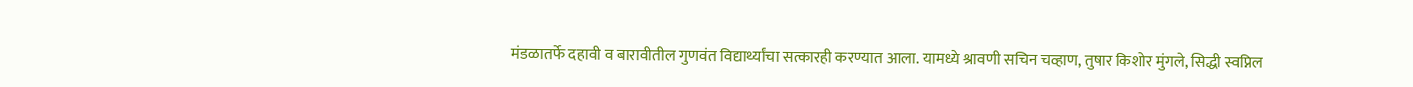मंडळातर्फे दहावी व बारावीतील गुणवंत विद्यार्थ्यांचा सत्कारही करण्यात आला. यामध्ये श्रावणी सचिन चव्हाण, तुषार किशोर मुंगले, सिद्धी स्वप्निल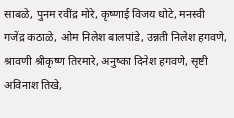साबळे, पुनम रवींद्र मोरे, कृष्णाई विजय धोटे, मनस्वी गजेंद्र कठाळे, ओम निलेश बालपांडे, उन्नती निलेश हगवणे, श्रावणी श्रीकृष्ण तिरमारे, अनुष्का दिनेश हगवणे, सृष्टी अविनाश तिखे,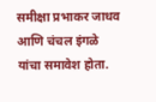समीक्षा प्रभाकर जाधव आणि चंचल इंगळे यांचा समावेश होता.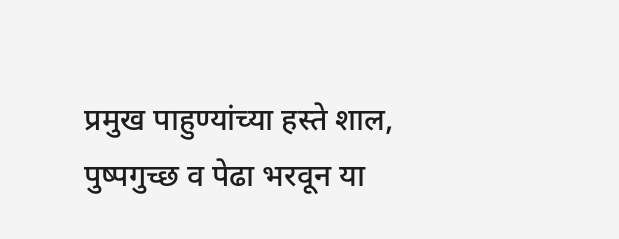प्रमुख पाहुण्यांच्या हस्ते शाल, पुष्पगुच्छ व पेढा भरवून या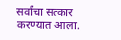सर्वांचा सत्कार करण्यात आला.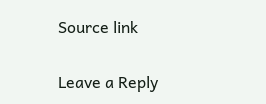Source link

Leave a Reply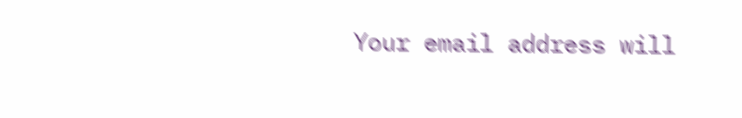Your email address will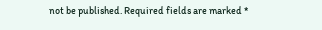not be published. Required fields are marked *